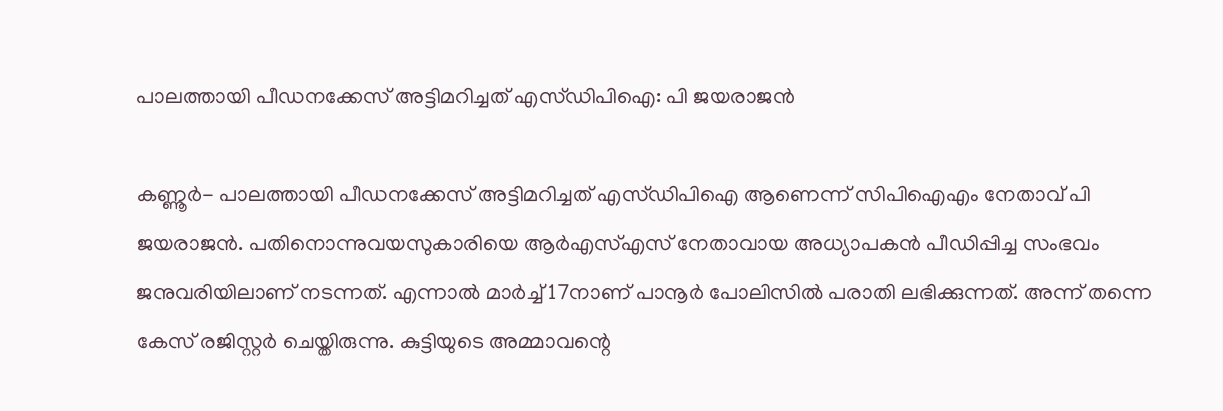പാലത്തായി പീഡനക്കേസ് അട്ടിമറിച്ചത് എസ്ഡിപിഐ: പി ജയരാജന്‍

കണ്ണൂര്‍- പാലത്തായി പീഡനക്കേസ് അട്ടിമറിച്ചത് എസ്ഡിപിഐ ആണെന്ന് സിപിഐഎം നേതാവ് പി ജയരാജന്‍. പതിനൊന്നുവയസുകാരിയെ ആര്‍എസ്എസ് നേതാവായ അധ്യാപകന്‍ പീഡിപ്പിച്ച സംഭവം ജനുവരിയിലാണ് നടന്നത്. എന്നാല്‍ മാര്‍ച്ച് 17നാണ് പാനൂര്‍ പോലിസില്‍ പരാതി ലഭിക്കുന്നത്. അന്ന് തന്നെ കേസ് രജിസ്റ്റര്‍ ചെയ്തിരുന്നു. കുട്ടിയുടെ അമ്മാവന്റെ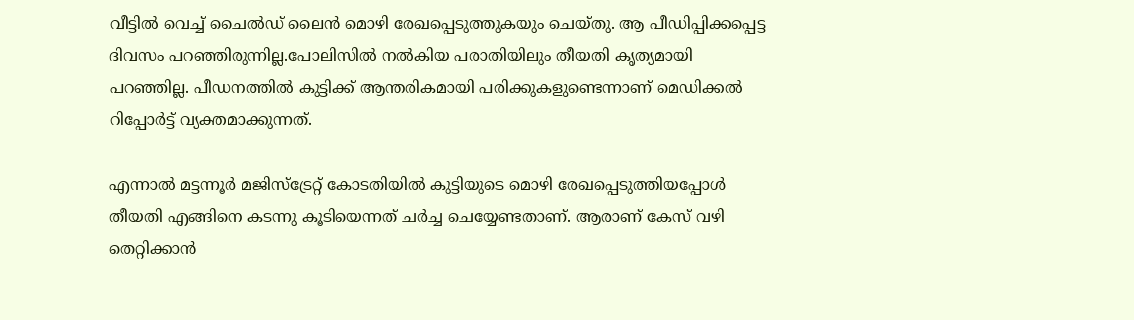വീട്ടില്‍ വെച്ച് ചൈല്‍ഡ് ലൈന്‍ മൊഴി രേഖപ്പെടുത്തുകയും ചെയ്തു. ആ പീഡിപ്പിക്കപ്പെട്ട ദിവസം പറഞ്ഞിരുന്നില്ല.പോലിസില്‍ നല്‍കിയ പരാതിയിലും തീയതി കൃത്യമായി പറഞ്ഞില്ല. പീഡനത്തില്‍ കുട്ടിക്ക് ആന്തരികമായി പരിക്കുകളുണ്ടെന്നാണ് മെഡിക്കല്‍ റിപ്പോര്‍ട്ട് വ്യക്തമാക്കുന്നത്.

എന്നാല്‍ മട്ടന്നൂര്‍ മജിസ്‌ട്രേറ്റ് കോടതിയില്‍ കുട്ടിയുടെ മൊഴി രേഖപ്പെടുത്തിയപ്പോള്‍ തീയതി എങ്ങിനെ കടന്നു കൂടിയെന്നത് ചര്‍ച്ച ചെയ്യേണ്ടതാണ്. ആരാണ് കേസ് വഴി തെറ്റിക്കാന്‍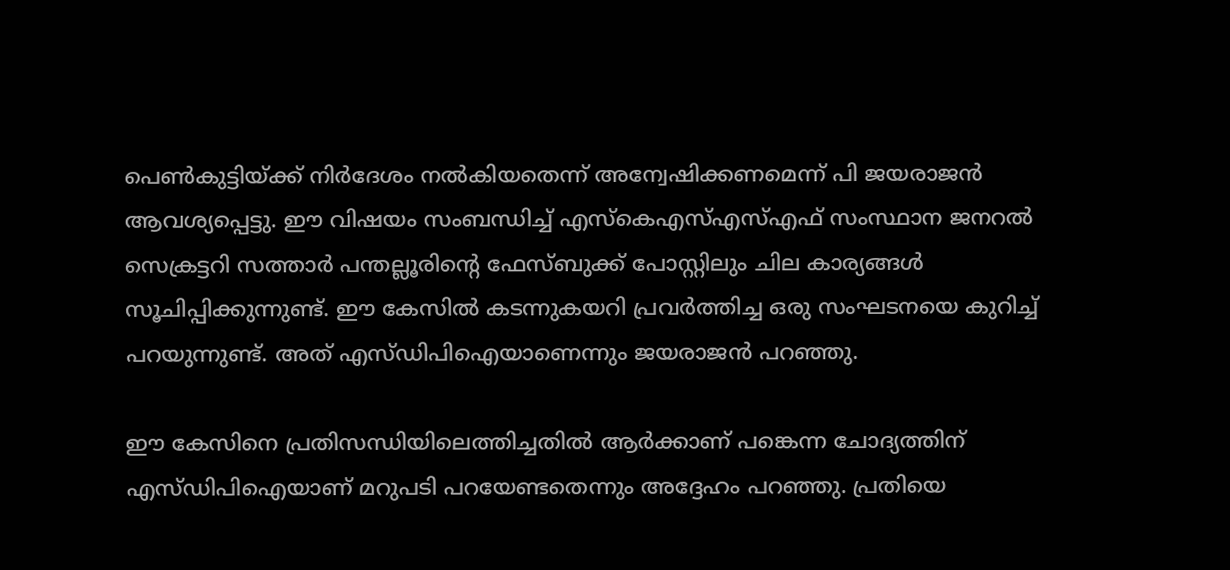പെണ്‍കുട്ടിയ്ക്ക് നിര്‍ദേശം നല്‍കിയതെന്ന് അന്വേഷിക്കണമെന്ന് പി ജയരാജന്‍ ആവശ്യപ്പെട്ടു. ഈ വിഷയം സംബന്ധിച്ച് എസ്‌കെഎസ്എസ്എഫ് സംസ്ഥാന ജനറല്‍ സെക്രട്ടറി സത്താര്‍ പന്തല്ലൂരിന്റെ ഫേസ്ബുക്ക് പോസ്റ്റിലും ചില കാര്യങ്ങള്‍ സൂചിപ്പിക്കുന്നുണ്ട്. ഈ കേസില്‍ കടന്നുകയറി പ്രവര്‍ത്തിച്ച ഒരു സംഘടനയെ കുറിച്ച് പറയുന്നുണ്ട്. അത് എസ്ഡിപിഐയാണെന്നും ജയരാജന്‍ പറഞ്ഞു.

ഈ കേസിനെ പ്രതിസന്ധിയിലെത്തിച്ചതില്‍ ആര്‍ക്കാണ് പങ്കെന്ന ചോദ്യത്തിന് എസ്ഡിപിഐയാണ് മറുപടി പറയേണ്ടതെന്നും അദ്ദേഹം പറഞ്ഞു. പ്രതിയെ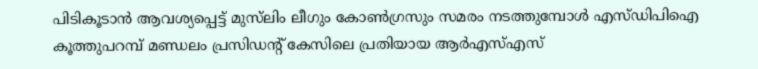പിടികൂടാന്‍ ആവശ്യപ്പെട്ട് മുസ്‌ലിം ലീഗും കോണ്‍ഗ്രസും സമരം നടത്തുമ്പോള്‍ എസ്ഡിപിഐ കൂത്തുപറമ്പ് മണ്ഡലം പ്രസിഡന്റ് കേസിലെ പ്രതിയായ ആര്‍എസ്എസ്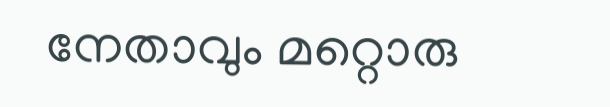നേതാവും മറ്റൊരു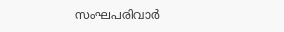സംഘപരിവാര്‍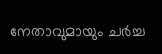നേതാവുമായും ചര്‍ച്ച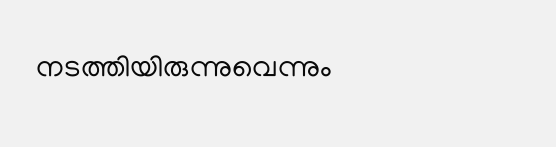നടത്തിയിരുന്നുവെന്നും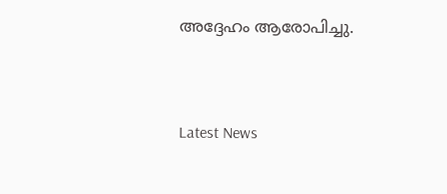അദ്ദേഹം ആരോപിച്ചു.


Latest News